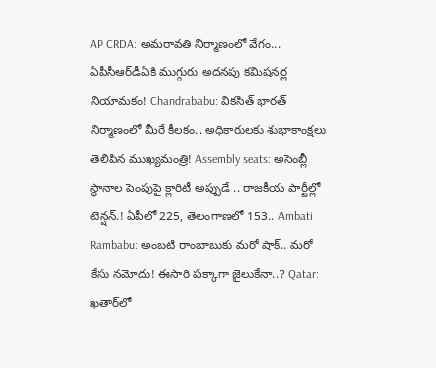AP CRDA: అమరావతి నిర్మాణంలో వేగం... ఏపీసీఆర్‌డీఏకి ముగ్గురు అదనపు కమిషనర్ల నియామకం! Chandrababu: వికసిత్ భారత్ నిర్మాణంలో మీరే కీలకం.. అధికారులకు శుభాకాంక్షలు తెలిపిన ముఖ్యమంత్రి! Assembly seats: అసెంబ్లీ స్థానాల పెంపుపై క్లారిటీ అప్పుడే .. రాజకీయ పార్టీల్లో టెన్షన్.! ఏపీలో 225, తెలంగాణలో 153.. Ambati Rambabu: అంబటి రాంబాబుకు మరో షాక్.. మరో కేసు నమోదు! ఈసారి పక్కాగా జైలుకేనా..? Qatar: ఖతార్‌లో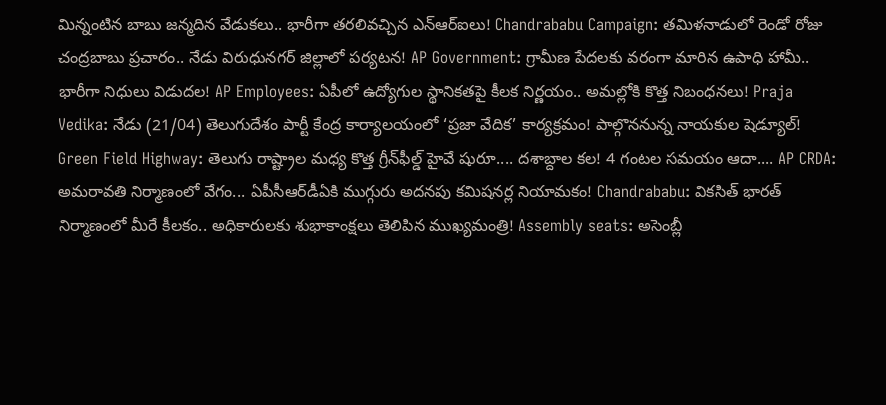మిన్నంటిన బాబు జన్మదిన వేడుకలు.. భారీగా తరలివచ్చిన ఎన్‌ఆర్‌ఐలు! Chandrababu Campaign: తమిళనాడులో రెండో రోజు చంద్రబాబు ప్రచారం.. నేడు విరుధునగర్ జిల్లాలో పర్యటన! AP Government: గ్రామీణ పేదలకు వరంగా మారిన ఉపాధి హామీ.. భారీగా నిధులు విడుదల! AP Employees: ఏపీలో ఉద్యోగుల స్థానికతపై కీలక నిర్ణయం.. అమల్లోకి కొత్త నిబంధనలు! Praja Vedika: నేడు (21/04) తెలుగుదేశం పార్టీ కేంద్ర కార్యాలయంలో ‘ప్రజా వేదిక’ కార్యక్రమం! పాల్గొననున్న నాయకుల షెడ్యూల్! Green Field Highway: తెలుగు రాష్ట్రాల మధ్య కొత్త గ్రీన్‌ఫీల్డ్‌ హైవే షురూ.... దశాబ్దాల కల! 4 గంటల సమయం ఆదా.... AP CRDA: అమరావతి నిర్మాణంలో వేగం... ఏపీసీఆర్‌డీఏకి ముగ్గురు అదనపు కమిషనర్ల నియామకం! Chandrababu: వికసిత్ భారత్ నిర్మాణంలో మీరే కీలకం.. అధికారులకు శుభాకాంక్షలు తెలిపిన ముఖ్యమంత్రి! Assembly seats: అసెంబ్లీ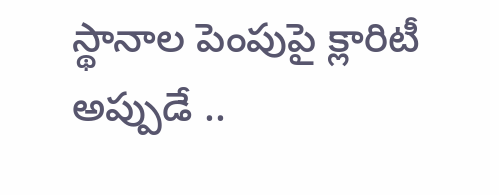స్థానాల పెంపుపై క్లారిటీ అప్పుడే ..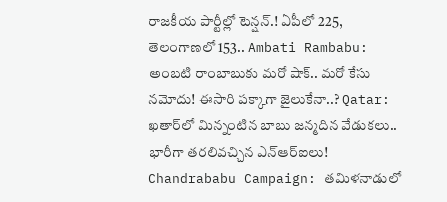రాజకీయ పార్టీల్లో టెన్షన్.! ఏపీలో 225, తెలంగాణలో 153.. Ambati Rambabu: అంబటి రాంబాబుకు మరో షాక్.. మరో కేసు నమోదు! ఈసారి పక్కాగా జైలుకేనా..? Qatar: ఖతార్‌లో మిన్నంటిన బాబు జన్మదిన వేడుకలు.. భారీగా తరలివచ్చిన ఎన్‌ఆర్‌ఐలు! Chandrababu Campaign: తమిళనాడులో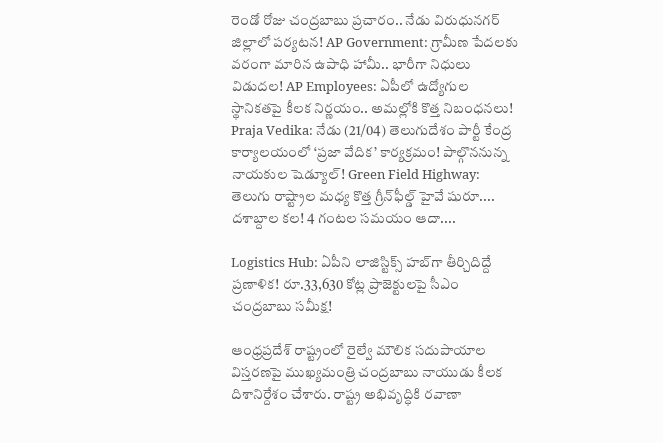రెండో రోజు చంద్రబాబు ప్రచారం.. నేడు విరుధునగర్ జిల్లాలో పర్యటన! AP Government: గ్రామీణ పేదలకు వరంగా మారిన ఉపాధి హామీ.. భారీగా నిధులు విడుదల! AP Employees: ఏపీలో ఉద్యోగుల స్థానికతపై కీలక నిర్ణయం.. అమల్లోకి కొత్త నిబంధనలు! Praja Vedika: నేడు (21/04) తెలుగుదేశం పార్టీ కేంద్ర కార్యాలయంలో ‘ప్రజా వేదిక’ కార్యక్రమం! పాల్గొననున్న నాయకుల షెడ్యూల్! Green Field Highway: తెలుగు రాష్ట్రాల మధ్య కొత్త గ్రీన్‌ఫీల్డ్‌ హైవే షురూ.... దశాబ్దాల కల! 4 గంటల సమయం ఆదా....

Logistics Hub: ఏపీని లాజిస్టిక్స్ హబ్‌గా తీర్చిదిద్దే ప్రణాళిక! రూ.33,630 కోట్ల ప్రాజెక్టులపై సీఎం చంద్రబాబు సమీక్ష!

ఆంధ్రప్రదేశ్ రాష్ట్రంలో రైల్వే మౌలిక సదుపాయాల విస్తరణపై ముఖ్యమంత్రి చంద్రబాబు నాయుడు కీలక దిశానిర్దేశం చేశారు. రాష్ట్ర అభివృద్ధికి రవాణా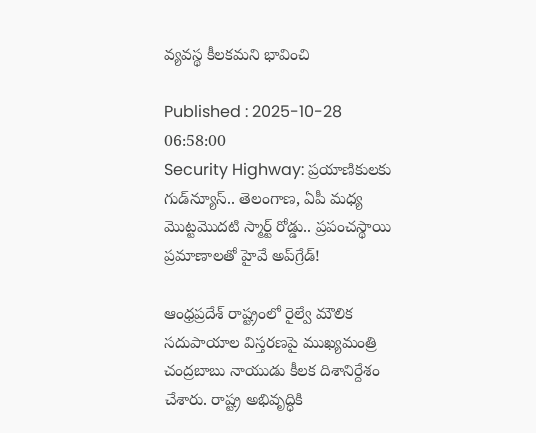వ్యవస్థ కీలకమని భావించి

Published : 2025-10-28 06:58:00
Security Highway: ప్రయాణికులకు గుడ్‌న్యూస్.. తెలంగాణ, ఏపీ మధ్య మొట్టమొదటి స్మార్ట్ రోడ్డు.. ప్రపంచస్థాయి ప్రమాణాలతో హైవే అప్‌గ్రేడ్!

ఆంధ్రప్రదేశ్ రాష్ట్రంలో రైల్వే మౌలిక సదుపాయాల విస్తరణపై ముఖ్యమంత్రి చంద్రబాబు నాయుడు కీలక దిశానిర్దేశం చేశారు. రాష్ట్ర అభివృద్ధికి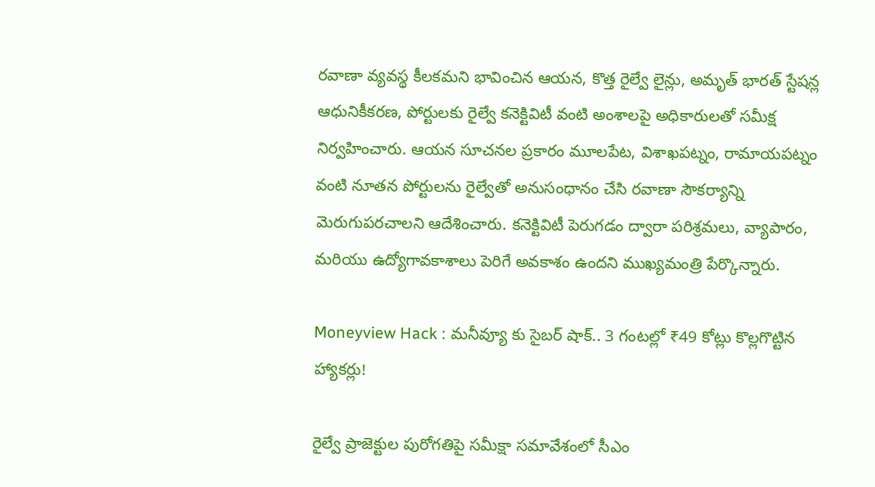రవాణా వ్యవస్థ కీలకమని భావించిన ఆయన, కొత్త రైల్వే లైన్లు, అమృత్ భారత్ స్టేషన్ల ఆధునికీకరణ, పోర్టులకు రైల్వే కనెక్టివిటీ వంటి అంశాలపై అధికారులతో సమీక్ష నిర్వహించారు. ఆయన సూచనల ప్రకారం మూలపేట, విశాఖపట్నం, రామాయపట్నం వంటి నూతన పోర్టులను రైల్వేతో అనుసంధానం చేసి రవాణా సౌకర్యాన్ని మెరుగుపరచాలని ఆదేశించారు. కనెక్టివిటీ పెరుగడం ద్వారా పరిశ్రమలు, వ్యాపారం, మరియు ఉద్యోగావకాశాలు పెరిగే అవకాశం ఉందని ముఖ్యమంత్రి పేర్కొన్నారు.

Moneyview Hack : మనీవ్యూ కు సైబర్ షాక్.. 3 గంటల్లో ₹49 కోట్లు కొల్లగొట్టిన హ్యాకర్లు!

రైల్వే ప్రాజెక్టుల పురోగతిపై సమీక్షా సమావేశంలో సీఎం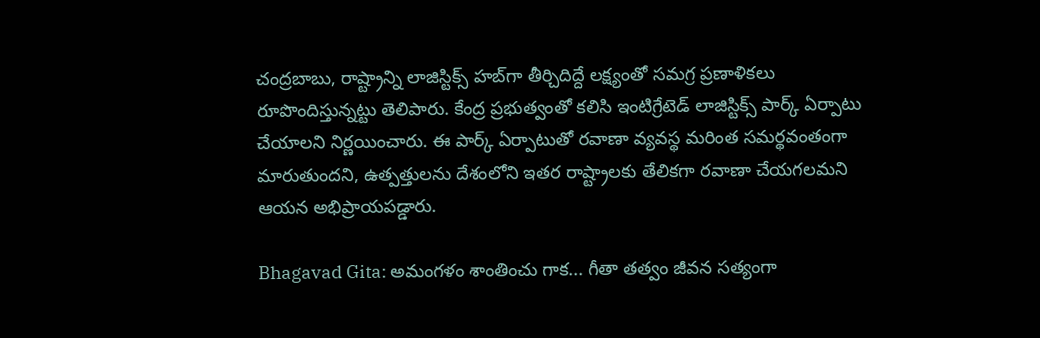చంద్రబాబు, రాష్ట్రాన్ని లాజిస్టిక్స్ హబ్‌గా తీర్చిదిద్దే లక్ష్యంతో సమగ్ర ప్రణాళికలు రూపొందిస్తున్నట్టు తెలిపారు. కేంద్ర ప్రభుత్వంతో కలిసి ఇంటిగ్రేటెడ్ లాజిస్టిక్స్ పార్క్ ఏర్పాటు చేయాలని నిర్ణయించారు. ఈ పార్క్ ఏర్పాటుతో రవాణా వ్యవస్థ మరింత సమర్థవంతంగా మారుతుందని, ఉత్పత్తులను దేశంలోని ఇతర రాష్ట్రాలకు తేలికగా రవాణా చేయగలమని ఆయన అభిప్రాయపడ్డారు.

Bhagavad Gita: అమంగళం శాంతించు గాక... గీతా తత్వం జీవన సత్యంగా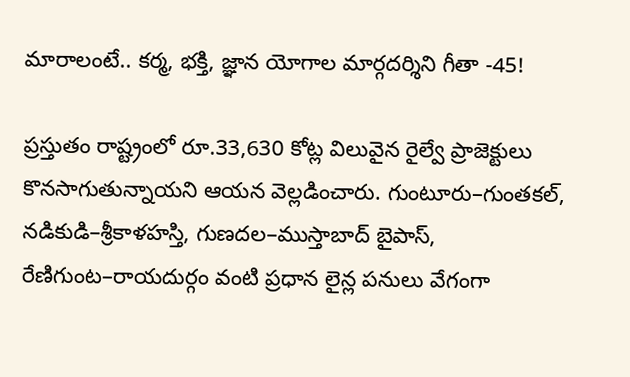మారాలంటే.. కర్మ, భక్తి, జ్ఞాన యోగాల మార్గదర్శిని గీతా -45!

ప్రస్తుతం రాష్ట్రంలో రూ.33,630 కోట్ల విలువైన రైల్వే ప్రాజెక్టులు కొనసాగుతున్నాయని ఆయన వెల్లడించారు. గుంటూరు–గుంతకల్, నడికుడి–శ్రీకాళహస్తి, గుణదల–ముస్తాబాద్ బైపాస్, రేణిగుంట–రాయదుర్గం వంటి ప్రధాన లైన్ల పనులు వేగంగా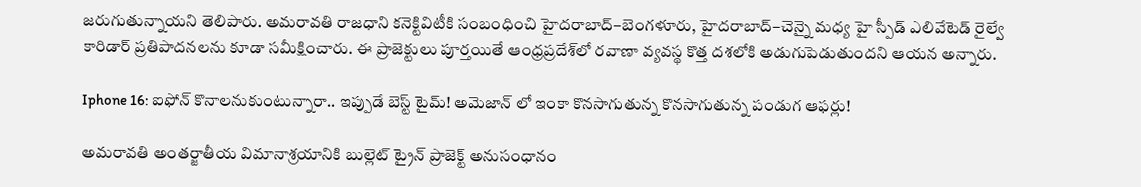జరుగుతున్నాయని తెలిపారు. అమరావతి రాజధాని కనెక్టివిటీకి సంబంధించి హైదరాబాద్–బెంగళూరు, హైదరాబాద్–చెన్నై మధ్య హై స్పీడ్ ఎలివేటెడ్ రైల్వే కారిడార్ ప్రతిపాదనలను కూడా సమీక్షించారు. ఈ ప్రాజెక్టులు పూర్తయితే ఆంధ్రప్రదేశ్‌లో రవాణా వ్యవస్థ కొత్త దశలోకి అడుగుపెడుతుందని ఆయన అన్నారు.

Iphone 16: ఐఫోన్ కొనాలనుకుంటున్నారా.. ఇప్పుడే బెస్ట్ టైమ్! అమెజాన్ లో ఇంకా కొనసాగుతున్న కొనసాగుతున్న పండుగ ఆఫర్లు!

అమరావతి అంతర్జాతీయ విమానాశ్రయానికి బుల్లెట్ ట్రైన్ ప్రాజెక్ట్ అనుసంధానం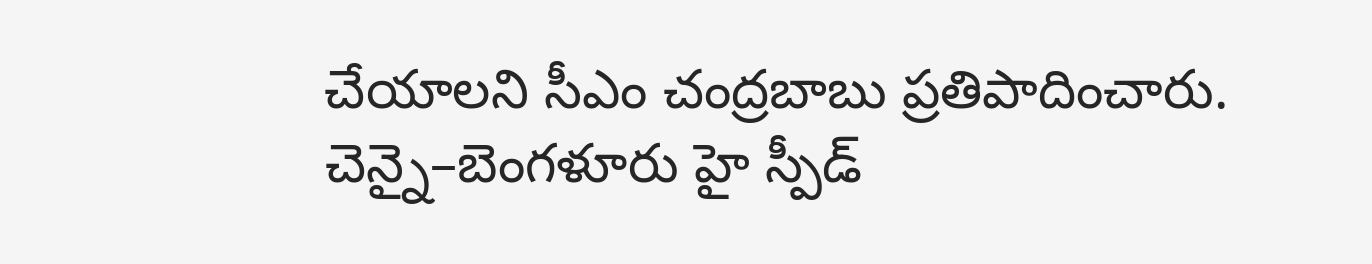చేయాలని సీఎం చంద్రబాబు ప్రతిపాదించారు. చెన్నై–బెంగళూరు హై స్పీడ్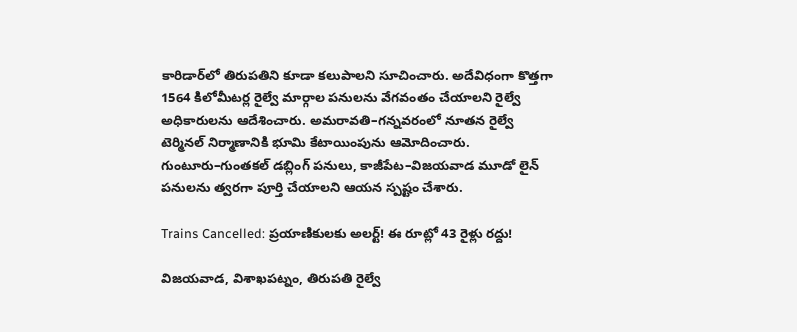కారిడార్‌లో తిరుపతిని కూడా కలుపాలని సూచించారు. అదేవిధంగా కొత్తగా 1564 కిలోమీటర్ల రైల్వే మార్గాల పనులను వేగవంతం చేయాలని రైల్వే అధికారులను ఆదేశించారు. అమరావతి–గన్నవరంలో నూతన రైల్వే టెర్మినల్ నిర్మాణానికి భూమి కేటాయింపును ఆమోదించారు. గుంటూరు–గుంతకల్ డబ్లింగ్ పనులు, కాజీపేట–విజయవాడ మూడో లైన్ పనులను త్వరగా పూర్తి చేయాలని ఆయన స్పష్టం చేశారు.

Trains Cancelled: ప్రయాణికులకు అలర్ట్! ఈ రూట్లో 43 రైళ్లు రద్దు!

విజయవాడ, విశాఖపట్నం, తిరుపతి రైల్వే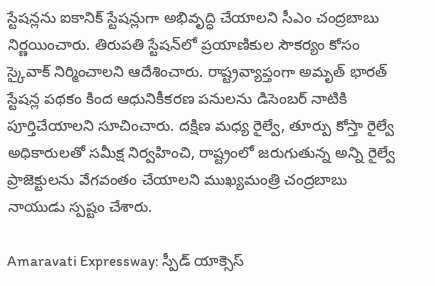స్టేషన్లను ఐకానిక్ స్టేషన్లుగా అభివృద్ధి చేయాలని సీఎం చంద్రబాబు నిర్ణయించారు. తిరుపతి స్టేషన్‌లో ప్రయాణికుల సౌకర్యం కోసం స్కైవాక్ నిర్మించాలని ఆదేశించారు. రాష్ట్రవ్యాప్తంగా అమృత్ భారత్ స్టేషన్ల పథకం కింద ఆధునికీకరణ పనులను డిసెంబర్ నాటికి పూర్తిచేయాలని సూచించారు. దక్షిణ మధ్య రైల్వే, తూర్పు కోస్తా రైల్వే అధికారులతో సమీక్ష నిర్వహించి, రాష్ట్రంలో జరుగుతున్న అన్ని రైల్వే ప్రాజెక్టులను వేగవంతం చేయాలని ముఖ్యమంత్రి చంద్రబాబు నాయుడు స్పష్టం చేశారు.

Amaravati Expressway: స్పీడ్ యాక్సెస్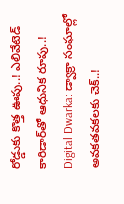రోడ్డుకు కొత్త ఊపు..! ఎలివేటెడ్ కారిడార్‌తో ఆధునిక రూపు..!
Digital Dwarka: డ్వాక్రా సంఘాల్లో అవకతవకలకు చెక్..!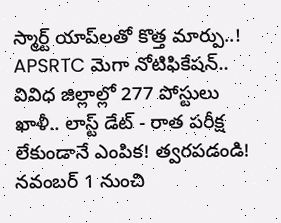స్మార్ట్ యాప్‌లతో కొత్త మార్పు..!
APSRTC మెగా నోటిఫికేషన్.. వివిధ జిల్లాల్లో 277 పోస్టులు ఖాళీ.. లాస్ట్ డేట్ - రాత పరీక్ష లేకుండానే ఎంపిక! త్వరపడండి!
నవంబర్ 1 నుంచి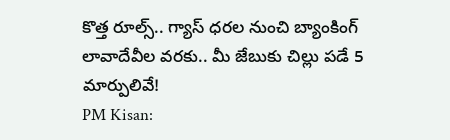కొత్త రూల్స్.. గ్యాస్ ధరల నుంచి బ్యాంకింగ్ లావాదేవీల వరకు.. మీ జేబుకు చిల్లు పడే 5 మార్పులివే!
PM Kisan: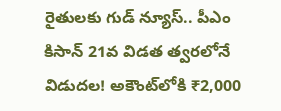రైతులకు గుడ్ న్యూస్.. పీఎం కిసాన్ 21వ విడత త్వరలోనే విడుదల! అకౌంట్‌లోకి ₹2,000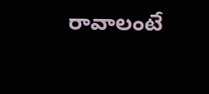రావాలంటే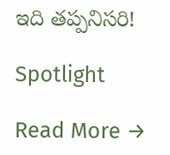ఇది తప్పనిసరి!

Spotlight

Read More →